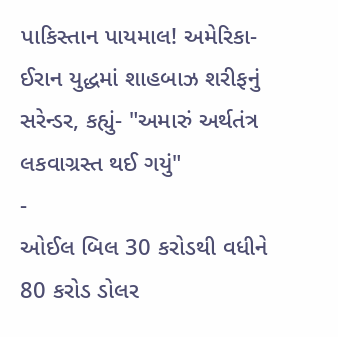પાકિસ્તાન પાયમાલ! અમેરિકા-ઈરાન યુદ્ધમાં શાહબાઝ શરીફનું સરેન્ડર, કહ્યું- "અમારું અર્થતંત્ર લકવાગ્રસ્ત થઈ ગયું"
-
ઓઈલ બિલ 30 કરોડથી વધીને 80 કરોડ ડોલર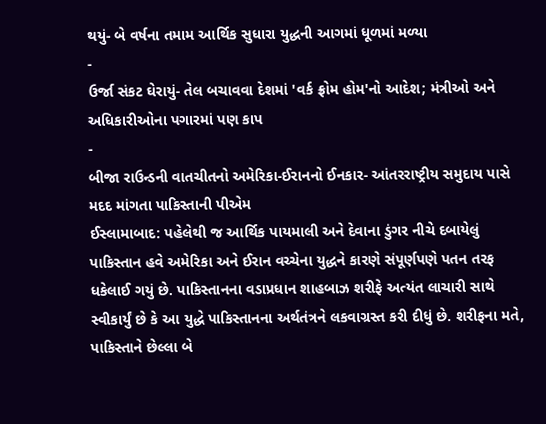થયું- બે વર્ષના તમામ આર્થિક સુધારા યુદ્ધની આગમાં ધૂળમાં મળ્યા
-
ઉર્જા સંકટ ઘેરાયું- તેલ બચાવવા દેશમાં 'વર્ક ફ્રોમ હોમ'નો આદેશ; મંત્રીઓ અને અધિકારીઓના પગારમાં પણ કાપ
-
બીજા રાઉન્ડની વાતચીતનો અમેરિકા-ઈરાનનો ઈનકાર- આંતરરાષ્ટ્રીય સમુદાય પાસે મદદ માંગતા પાકિસ્તાની પીએમ
ઈસ્લામાબાદ: પહેલેથી જ આર્થિક પાયમાલી અને દેવાના ડુંગર નીચે દબાયેલું પાકિસ્તાન હવે અમેરિકા અને ઈરાન વચ્ચેના યુદ્ધને કારણે સંપૂર્ણપણે પતન તરફ ધકેલાઈ ગયું છે. પાકિસ્તાનના વડાપ્રધાન શાહબાઝ શરીફે અત્યંત લાચારી સાથે સ્વીકાર્યું છે કે આ યુદ્ધે પાકિસ્તાનના અર્થતંત્રને લકવાગ્રસ્ત કરી દીધું છે. શરીફના મતે, પાકિસ્તાને છેલ્લા બે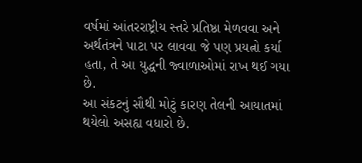વર્ષમાં આંતરરાષ્ટ્રીય સ્તરે પ્રતિષ્ઠા મેળવવા અને અર્થતંત્રને પાટા પર લાવવા જે પણ પ્રયત્નો કર્યા હતા, તે આ યુદ્ધની જ્વાળાઓમાં રાખ થઈ ગયા છે.
આ સંકટનું સૌથી મોટું કારણ તેલની આયાતમાં થયેલો અસહ્ય વધારો છે.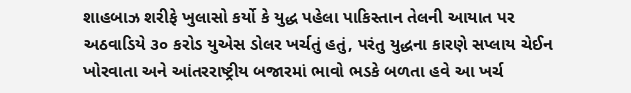શાહબાઝ શરીફે ખુલાસો કર્યો કે યુદ્ધ પહેલા પાકિસ્તાન તેલની આયાત પર અઠવાડિયે ૩૦ કરોડ યુએસ ડોલર ખર્ચતું હતું, પરંતુ યુદ્ધના કારણે સપ્લાય ચેઈન ખોરવાતા અને આંતરરાષ્ટ્રીય બજારમાં ભાવો ભડકે બળતા હવે આ ખર્ચ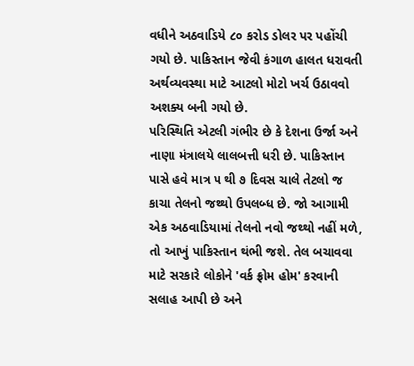વધીને અઠવાડિયે ૮૦ કરોડ ડોલર પર પહોંચી ગયો છે. પાકિસ્તાન જેવી કંગાળ હાલત ધરાવતી અર્થવ્યવસ્થા માટે આટલો મોટો ખર્ચ ઉઠાવવો અશક્ય બની ગયો છે.
પરિસ્થિતિ એટલી ગંભીર છે કે દેશના ઉર્જા અને નાણા મંત્રાલયે લાલબત્તી ધરી છે. પાકિસ્તાન પાસે હવે માત્ર ૫ થી ૭ દિવસ ચાલે તેટલો જ કાચા તેલનો જથ્થો ઉપલબ્ધ છે. જો આગામી એક અઠવાડિયામાં તેલનો નવો જથ્થો નહીં મળે, તો આખું પાકિસ્તાન થંભી જશે. તેલ બચાવવા માટે સરકારે લોકોને 'વર્ક ફ્રોમ હોમ' કરવાની સલાહ આપી છે અને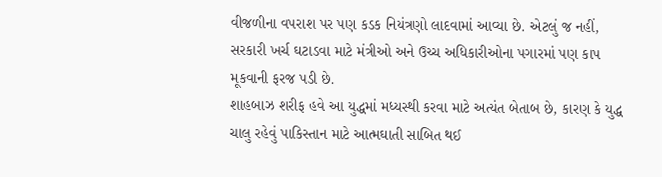વીજળીના વપરાશ પર પણ કડક નિયંત્રણો લાદવામાં આવ્યા છે. એટલું જ નહીં, સરકારી ખર્ચ ઘટાડવા માટે મંત્રીઓ અને ઉચ્ચ અધિકારીઓના પગારમાં પણ કાપ મૂકવાની ફરજ પડી છે.
શાહબાઝ શરીફ હવે આ યુદ્ધમાં મધ્યસ્થી કરવા માટે અત્યંત બેતાબ છે, કારણ કે યુદ્ધ ચાલુ રહેવું પાકિસ્તાન માટે આત્મઘાતી સાબિત થઈ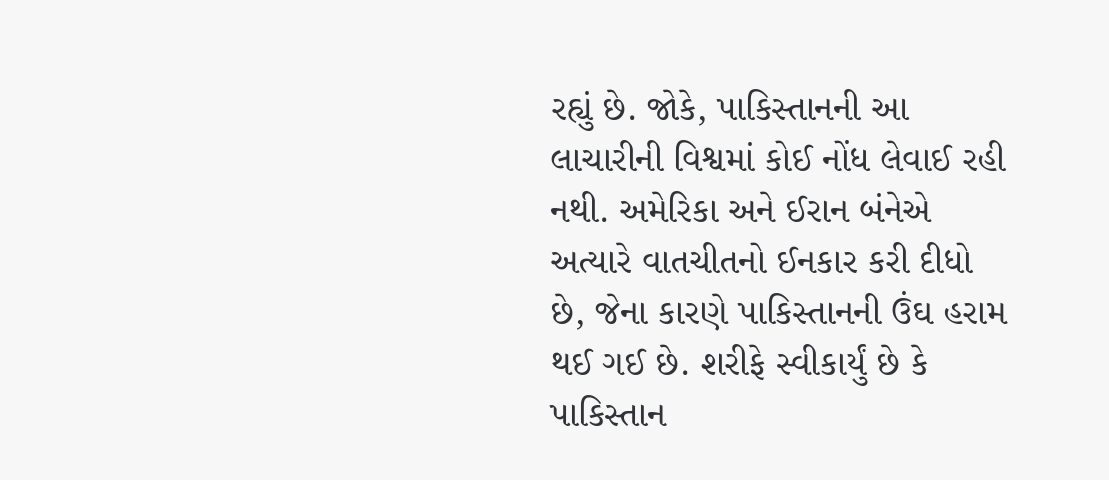રહ્યું છે. જોકે, પાકિસ્તાનની આ લાચારીની વિશ્વમાં કોઈ નોંધ લેવાઈ રહી નથી. અમેરિકા અને ઈરાન બંનેએ અત્યારે વાતચીતનો ઈનકાર કરી દીધો છે, જેના કારણે પાકિસ્તાનની ઉંઘ હરામ થઈ ગઈ છે. શરીફે સ્વીકાર્યું છે કે પાકિસ્તાન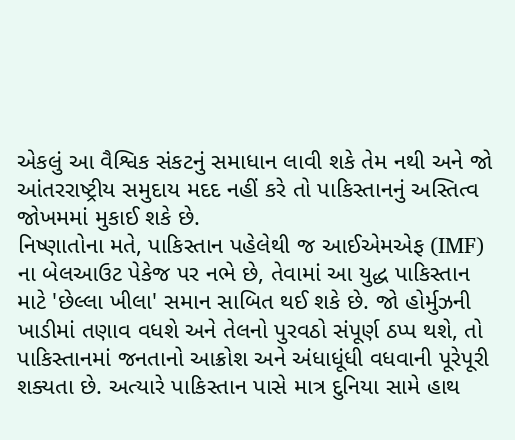એકલું આ વૈશ્વિક સંકટનું સમાધાન લાવી શકે તેમ નથી અને જો આંતરરાષ્ટ્રીય સમુદાય મદદ નહીં કરે તો પાકિસ્તાનનું અસ્તિત્વ જોખમમાં મુકાઈ શકે છે.
નિષ્ણાતોના મતે, પાકિસ્તાન પહેલેથી જ આઈએમએફ (IMF) ના બેલઆઉટ પેકેજ પર નભે છે, તેવામાં આ યુદ્ધ પાકિસ્તાન માટે 'છેલ્લા ખીલા' સમાન સાબિત થઈ શકે છે. જો હોર્મુઝની ખાડીમાં તણાવ વધશે અને તેલનો પુરવઠો સંપૂર્ણ ઠપ્પ થશે, તો પાકિસ્તાનમાં જનતાનો આક્રોશ અને અંધાધૂંધી વધવાની પૂરેપૂરી શક્યતા છે. અત્યારે પાકિસ્તાન પાસે માત્ર દુનિયા સામે હાથ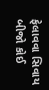ફેલાવવા સિવાય બીજો કોઈ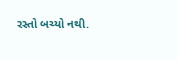રસ્તો બચ્યો નથી.